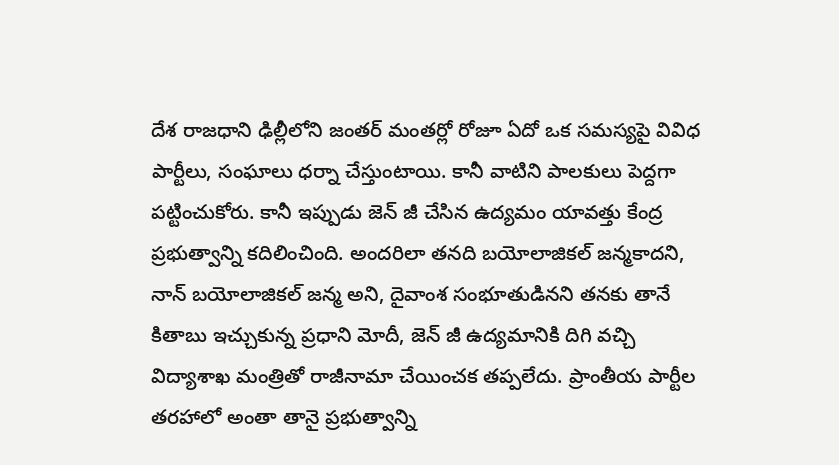దేశ రాజధాని ఢిల్లీలోని జంతర్ మంతర్లో రోజూ ఏదో ఒక సమస్యపై వివిధ పార్టీలు, సంఘాలు ధర్నా చేస్తుంటాయి. కానీ వాటిని పాలకులు పెద్దగా పట్టించుకోరు. కానీ ఇప్పుడు జెన్ జీ చేసిన ఉద్యమం యావత్తు కేంద్ర ప్రభుత్వాన్ని కదిలించింది. అందరిలా తనది బయోలాజికల్ జన్మకాదని, నాన్ బయోలాజికల్ జన్మ అని, దైవాంశ సంభూతుడినని తనకు తానే కితాబు ఇచ్చుకున్న ప్రధాని మోదీ, జెన్ జీ ఉద్యమానికి దిగి వచ్చి విద్యాశాఖ మంత్రితో రాజీనామా చేయించక తప్పలేదు. ప్రాంతీయ పార్టీల తరహాలో అంతా తానై ప్రభుత్వాన్ని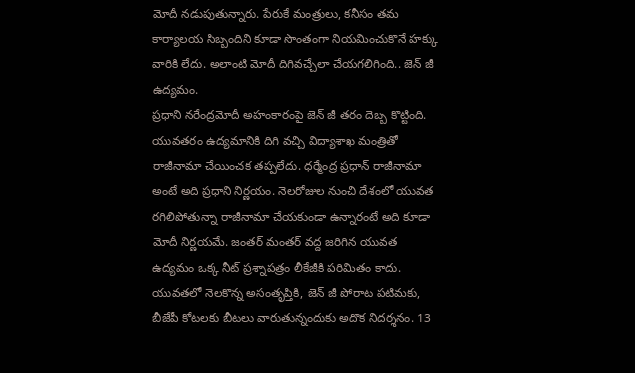మోదీ నడుపుతున్నారు. పేరుకే మంత్రులు, కనీసం తమ కార్యాలయ సిబ్బందిని కూడా సొంతంగా నియమించుకొనే హక్కు వారికి లేదు. అలాంటి మోదీ దిగివచ్చేలా చేయగలిగింది.. జెన్ జీ ఉద్యమం.
ప్రధాని నరేంద్రమోదీ అహంకారంపై జెన్ జీ తరం దెబ్బ కొట్టింది. యువతరం ఉద్యమానికి దిగి వచ్చి విద్యాశాఖ మంత్రితో రాజీనామా చేయించక తప్పలేదు. ధర్మేంద్ర ప్రధాన్ రాజీనామా అంటే అది ప్రధాని నిర్ణయం. నెలరోజుల నుంచి దేశంలో యువత రగిలిపోతున్నా రాజీనామా చేయకుండా ఉన్నారంటే అది కూడా మోదీ నిర్ణయమే. జంతర్ మంతర్ వద్ద జరిగిన యువత ఉద్యమం ఒక్క నీట్ ప్రశ్నాపత్రం లీకేజీకి పరిమితం కాదు. యువతలో నెలకొన్న అసంతృప్తికి, జెన్ జీ పోరాట పటిమకు, బీజేపీ కోటలకు బీటలు వారుతున్నందుకు అదొక నిదర్శనం. 13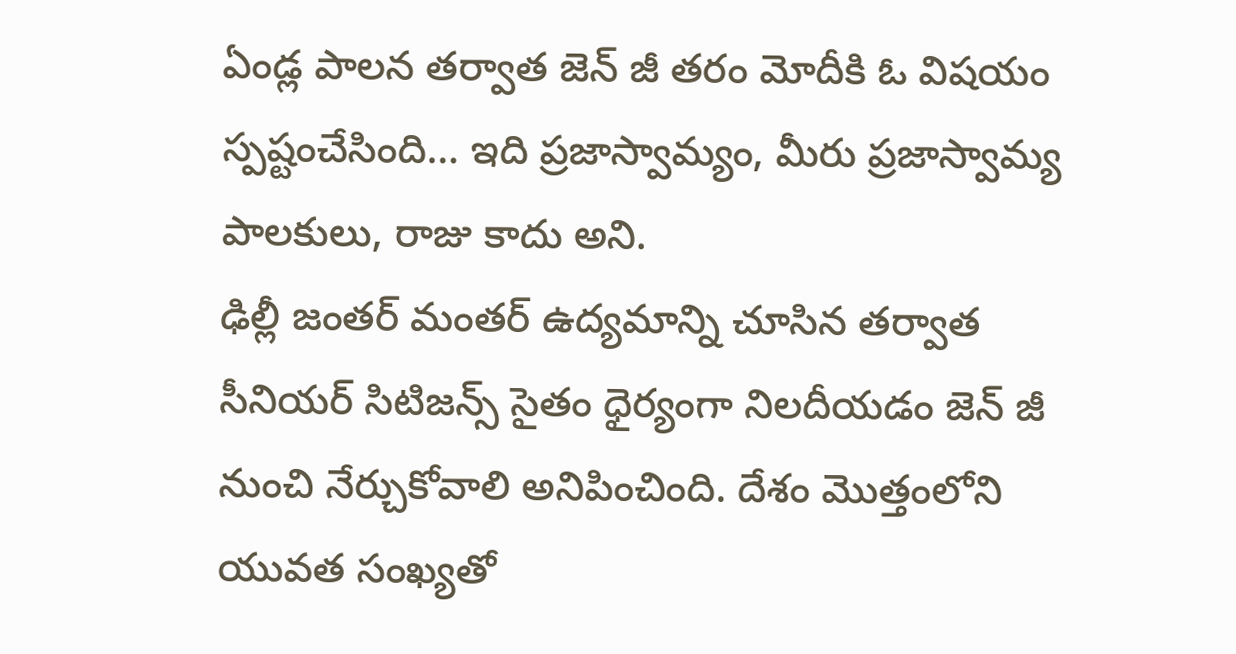ఏండ్ల పాలన తర్వాత జెన్ జీ తరం మోదీకి ఓ విషయం స్పష్టంచేసింది… ఇది ప్రజాస్వామ్యం, మీరు ప్రజాస్వామ్య పాలకులు, రాజు కాదు అని.
ఢిల్లీ జంతర్ మంతర్ ఉద్యమాన్ని చూసిన తర్వాత సీనియర్ సిటిజన్స్ సైతం ధైర్యంగా నిలదీయడం జెన్ జీ నుంచి నేర్చుకోవాలి అనిపించింది. దేశం మొత్తంలోని యువత సంఖ్యతో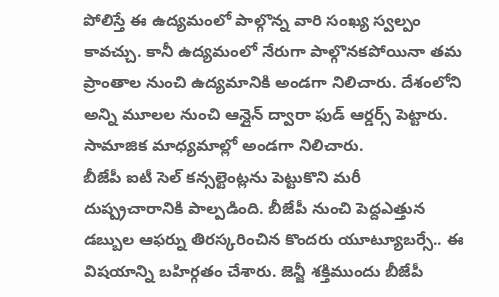పోలిస్తే ఈ ఉద్యమంలో పాల్గొన్న వారి సంఖ్య స్వల్పం కావచ్చు. కానీ ఉద్యమంలో నేరుగా పాల్గొనకపోయినా తమ ప్రాంతాల నుంచి ఉద్యమానికి అండగా నిలిచారు. దేశంలోని అన్ని మూలల నుంచి ఆన్లైన్ ద్వారా ఫుడ్ ఆర్డర్స్ పెట్టారు. సామాజిక మాధ్యమాల్లో అండగా నిలిచారు.
బీజేపీ ఐటీ సెల్ కన్సల్టెంట్లను పెట్టుకొని మరీ దుష్ప్రచారానికి పాల్పడింది. బీజేపీ నుంచి పెద్దఎత్తున డబ్బుల ఆఫర్ను తిరస్కరించిన కొందరు యూట్యూబర్సే.. ఈ విషయాన్ని బహిర్గతం చేశారు. జెన్జీ శక్తిముందు బీజేపీ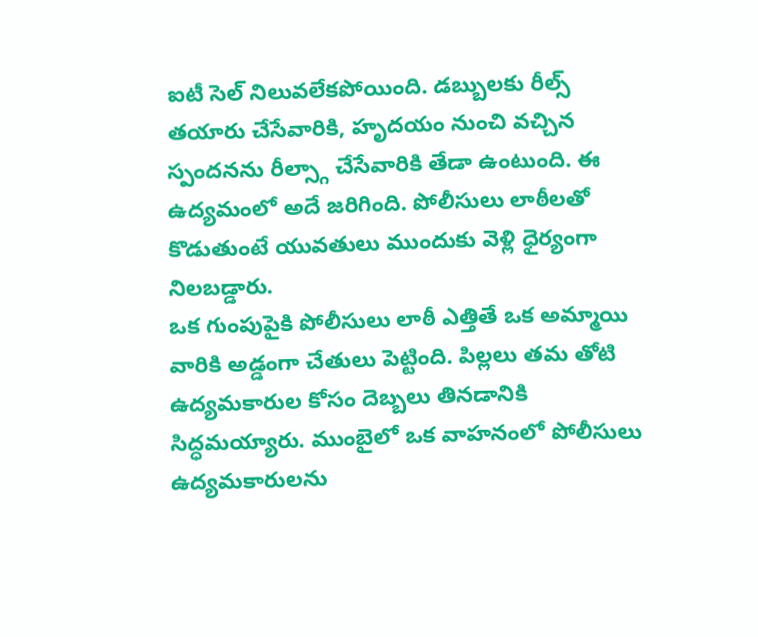ఐటీ సెల్ నిలువలేకపోయింది. డబ్బులకు రీల్స్ తయారు చేసేవారికి, హృదయం నుంచి వచ్చిన స్పందనను రీల్స్గా చేసేవారికి తేడా ఉంటుంది. ఈ ఉద్యమంలో అదే జరిగింది. పోలీసులు లాఠీలతో కొడుతుంటే యువతులు ముందుకు వెళ్లి ధైర్యంగా నిలబడ్డారు.
ఒక గుంపుపైకి పోలీసులు లాఠీ ఎత్తితే ఒక అమ్మాయి వారికి అడ్డంగా చేతులు పెట్టింది. పిల్లలు తమ తోటి ఉద్యమకారుల కోసం దెబ్బలు తినడానికి సిద్ధమయ్యారు. ముంబైలో ఒక వాహనంలో పోలీసులు ఉద్యమకారులను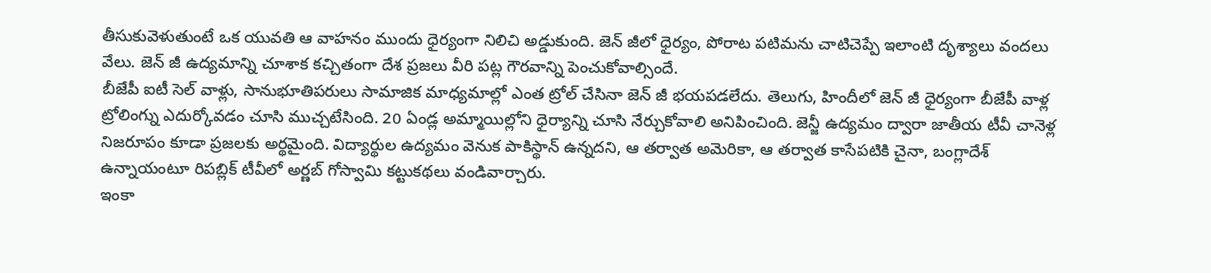తీసుకువెళుతుంటే ఒక యువతి ఆ వాహనం ముందు ధైర్యంగా నిలిచి అడ్డుకుంది. జెన్ జీలో ధైర్యం, పోరాట పటిమను చాటిచెప్పే ఇలాంటి దృశ్యాలు వందలు వేలు. జెన్ జీ ఉద్యమాన్ని చూశాక కచ్చితంగా దేశ ప్రజలు వీరి పట్ల గౌరవాన్ని పెంచుకోవాల్సిందే.
బీజేపీ ఐటీ సెల్ వాళ్లు, సానుభూతిపరులు సామాజిక మాధ్యమాల్లో ఎంత ట్రోల్ చేసినా జెన్ జీ భయపడలేదు. తెలుగు, హిందీలో జెన్ జీ ధైర్యంగా బీజేపీ వాళ్ల ట్రోలింగ్ను ఎదుర్కోవడం చూసి ముచ్చటేసింది. 20 ఏండ్ల అమ్మాయిల్లోని ధైర్యాన్ని చూసి నేర్చుకోవాలి అనిపించింది. జెన్జీ ఉద్యమం ద్వారా జాతీయ టీవీ చానెళ్ల నిజరూపం కూడా ప్రజలకు అర్థమైంది. విద్యార్థుల ఉద్యమం వెనుక పాకిస్థాన్ ఉన్నదని, ఆ తర్వాత అమెరికా, ఆ తర్వాత కాసేపటికి చైనా, బంగ్లాదేశ్ ఉన్నాయంటూ రిపబ్లిక్ టీవీలో అర్ణబ్ గోస్వామి కట్టుకథలు వండివార్చారు.
ఇంకా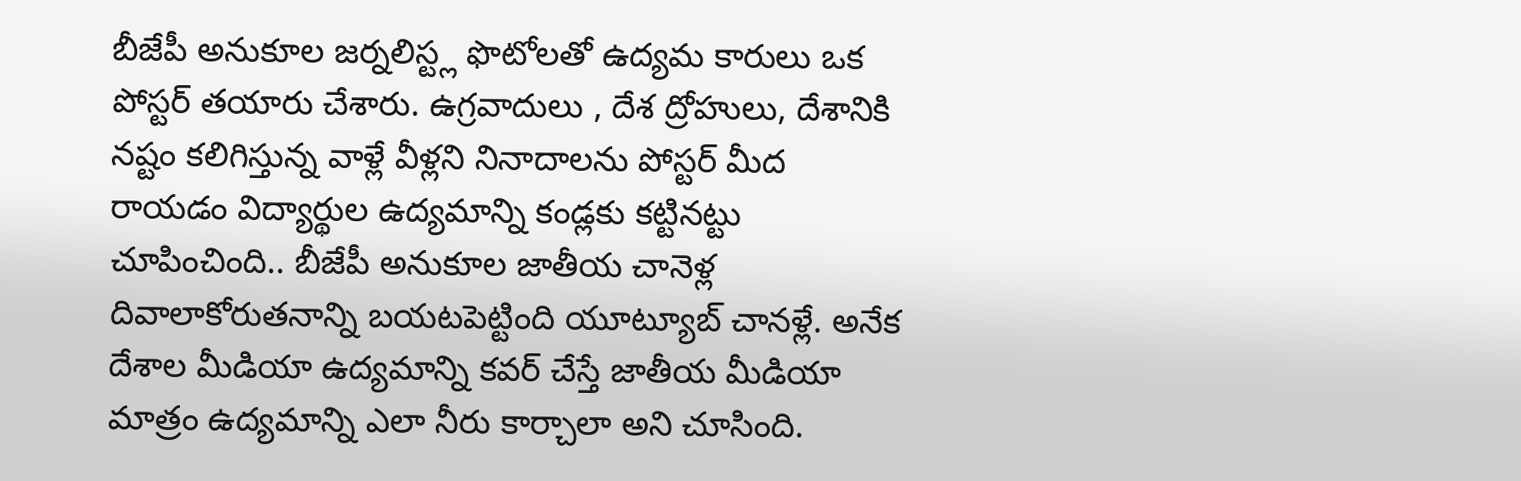బీజేపీ అనుకూల జర్నలిస్ట్ల ఫొటోలతో ఉద్యమ కారులు ఒక పోస్టర్ తయారు చేశారు. ఉగ్రవాదులు , దేశ ద్రోహులు, దేశానికి నష్టం కలిగిస్తున్న వాళ్లే వీళ్లని నినాదాలను పోస్టర్ మీద రాయడం విద్యార్థుల ఉద్యమాన్ని కండ్లకు కట్టినట్టు చూపించింది.. బీజేపీ అనుకూల జాతీయ చానెళ్ల దివాలాకోరుతనాన్ని బయటపెట్టింది యూట్యూబ్ చానళ్లే. అనేక దేశాల మీడియా ఉద్యమాన్ని కవర్ చేస్తే జాతీయ మీడియా మాత్రం ఉద్యమాన్ని ఎలా నీరు కార్చాలా అని చూసింది.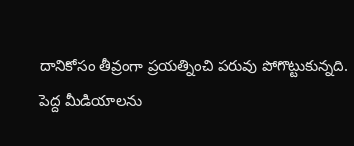దానికోసం తీవ్రంగా ప్రయత్నించి పరువు పోగొట్టుకున్నది.
పెద్ద మీడియాలను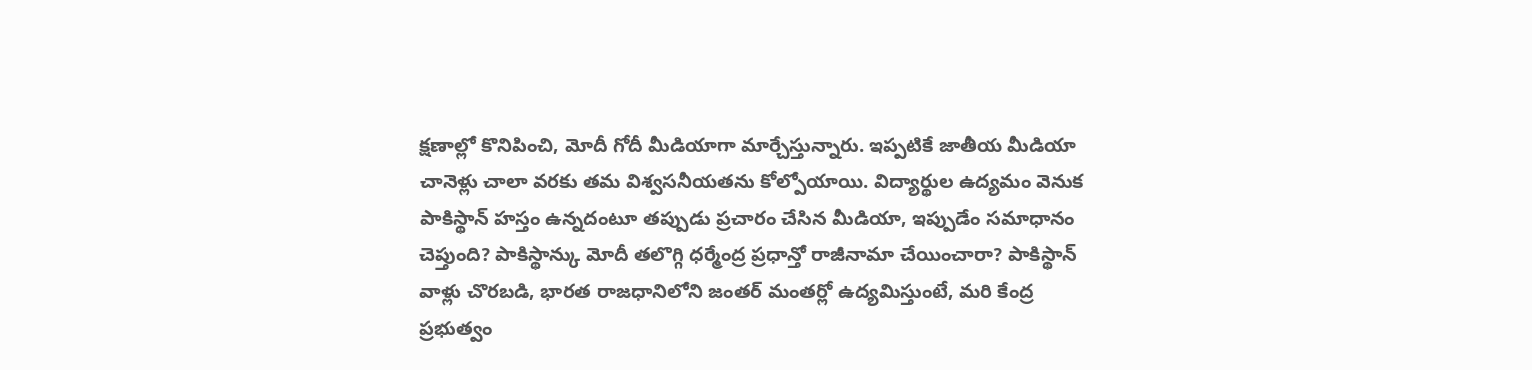క్షణాల్లో కొనిపించి, మోదీ గోదీ మీడియాగా మార్చేస్తున్నారు. ఇప్పటికే జాతీయ మీడియా చానెళ్లు చాలా వరకు తమ విశ్వసనీయతను కోల్పోయాయి. విద్యార్థుల ఉద్యమం వెనుక పాకిస్థాన్ హస్తం ఉన్నదంటూ తప్పుడు ప్రచారం చేసిన మీడియా, ఇప్పుడేం సమాధానం చెప్తుంది? పాకిస్థాన్కు మోదీ తలొగ్గి ధర్మేంద్ర ప్రధాన్తో రాజీనామా చేయించారా? పాకిస్థాన్ వాళ్లు చొరబడి, భారత రాజధానిలోని జంతర్ మంతర్లో ఉద్యమిస్తుంటే, మరి కేంద్ర ప్రభుత్వం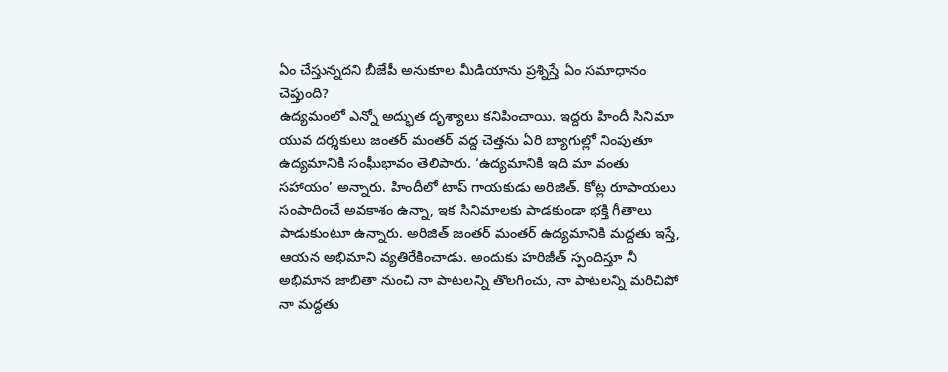ఏం చేస్తున్నదని బీజేపీ అనుకూల మీడియాను ప్రశ్నిస్తే ఏం సమాధానం చెప్తుంది?
ఉద్యమంలో ఎన్నో అద్భుత దృశ్యాలు కనిపించాయి. ఇద్దరు హిందీ సినిమా యువ దర్శకులు జంతర్ మంతర్ వద్ద చెత్తను ఏరి బ్యాగుల్లో నింపుతూ ఉద్యమానికి సంఘీభావం తెలిపారు. ‘ఉద్యమానికి ఇది మా వంతు సహాయం’ అన్నారు. హిందీలో టాప్ గాయకుడు అరిజిత్. కోట్ల రూపాయలు సంపాదించే అవకాశం ఉన్నా, ఇక సినిమాలకు పాడకుండా భక్తి గీతాలు పాడుకుంటూ ఉన్నారు. అరిజిత్ జంతర్ మంతర్ ఉద్యమానికి మద్దతు ఇస్తే, ఆయన అభిమాని వ్యతిరేకించాడు. అందుకు హరిజీత్ స్పందిస్తూ నీ అభిమాన జాబితా నుంచి నా పాటలన్ని తొలగించు, నా పాటలన్ని మరిచిపో నా మద్దతు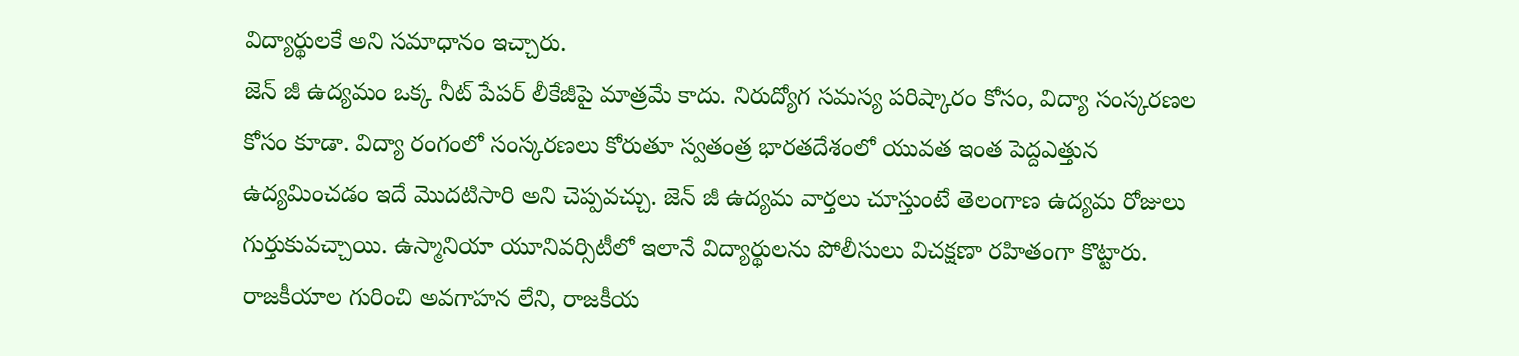విద్యార్థులకే అని సమాధానం ఇచ్చారు.
జెన్ జీ ఉద్యమం ఒక్క నీట్ పేపర్ లీకేజీపై మాత్రమే కాదు. నిరుద్యోగ సమస్య పరిష్కారం కోసం, విద్యా సంస్కరణల కోసం కూడా. విద్యా రంగంలో సంస్కరణలు కోరుతూ స్వతంత్ర భారతదేశంలో యువత ఇంత పెద్దఎత్తున ఉద్యమించడం ఇదే మొదటిసారి అని చెప్పవచ్చు. జెన్ జీ ఉద్యమ వార్తలు చూస్తుంటే తెలంగాణ ఉద్యమ రోజులు గుర్తుకువచ్చాయి. ఉస్మానియా యూనివర్సిటీలో ఇలానే విద్యార్థులను పోలీసులు విచక్షణా రహితంగా కొట్టారు. రాజకీయాల గురించి అవగాహన లేని, రాజకీయ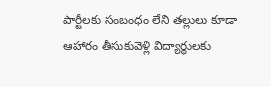పార్టీలకు సంబంధం లేని తల్లులు కూడా ఆహారం తీసుకువెళ్లి విద్యార్థులకు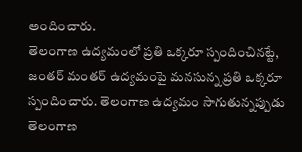అందించారు.
తెలంగాణ ఉద్యమంలో ప్రతి ఒక్కరూ స్పందించినట్టే, జంతర్ మంతర్ ఉద్యమంపై మనసున్న ప్రతి ఒక్కరూ స్పందించారు. తెలంగాణ ఉద్యమం సాగుతున్నప్పుడు తెలంగాణ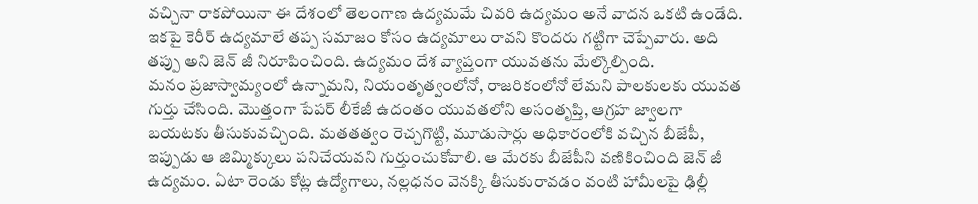వచ్చినా రాకపోయినా ఈ దేశంలో తెలంగాణ ఉద్యమమే చివరి ఉద్యమం అనే వాదన ఒకటి ఉండేది. ఇకపై కెరీర్ ఉద్యమాలే తప్ప సమాజం కోసం ఉద్యమాలు రావని కొందరు గట్టిగా చెప్పేవారు. అది తప్పు అని జెన్ జీ నిరూపించింది. ఉద్యమం దేశ వ్యాప్తంగా యువతను మేల్కొల్పింది.
మనం ప్రజాస్వామ్యంలో ఉన్నామని, నియంతృత్వంలోనో, రాజరికంలోనో లేమని పాలకులకు యువత గుర్తు చేసింది. మొత్తంగా పేపర్ లీకేజీ ఉదంతం యువతలోని అసంతృప్తి, ఆగ్రహ జ్వాలగా బయటకు తీసుకువచ్చింది. మతతత్వం రెచ్చగొట్టి, మూడుసార్లు అధికారంలోకి వచ్చిన బీజేపీ, ఇప్పుడు ఆ జిమ్మిక్కులు పనిచేయవని గుర్తుంచుకోవాలి. ఆ మేరకు బీజేపీని వణికించింది జెన్ జీ ఉద్యమం. ఏటా రెండు కోట్ల ఉద్యోగాలు, నల్లధనం వెనక్కి తీసుకురావడం వంటి హామీలపై ఢిల్లీ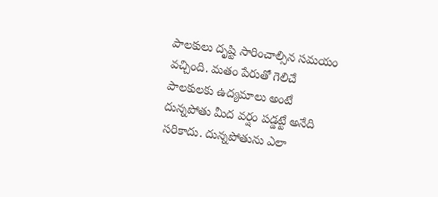పాలకులు దృష్టి సారించాల్సిన సమయం వచ్చింది. మతం పేరుతో గెలిచే పాలకులకు ఉద్యమాలు అంటే దున్నపోతు మీద వర్షం పడ్డట్టే అనేది సరికాదు. దున్నపోతును ఎలా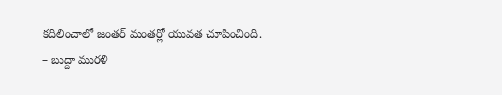కదిలించాలో జంతర్ మంతర్లో యువత చూపించింది.
– బుద్దా మురళి